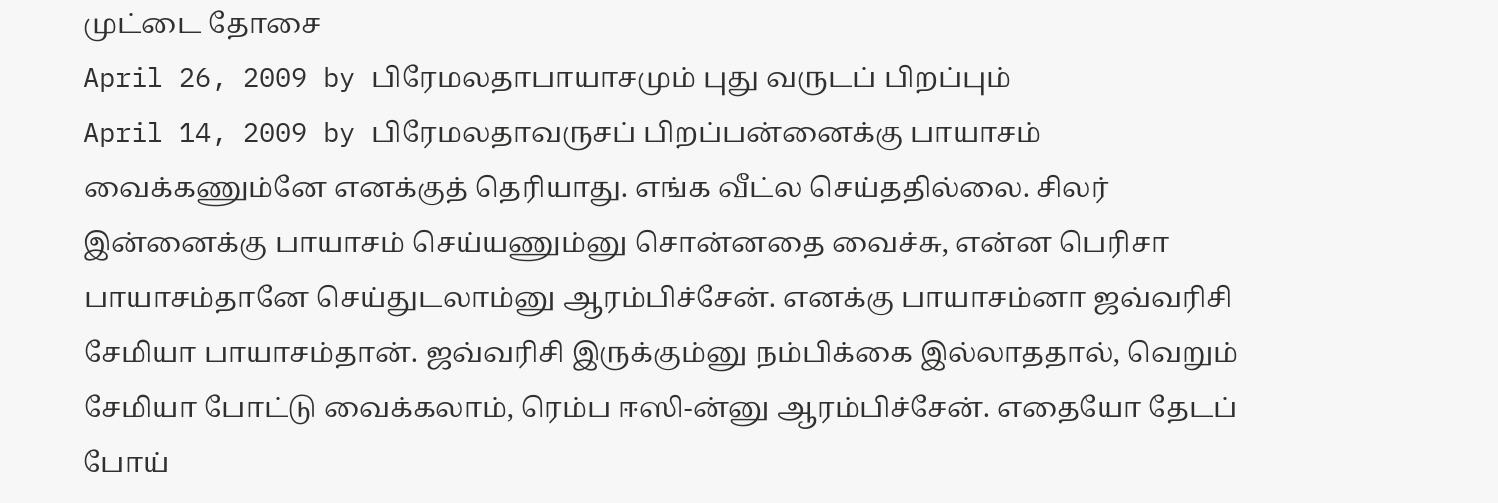முட்டை தோசை
April 26, 2009 by பிரேமலதாபாயாசமும் புது வருடப் பிறப்பும்
April 14, 2009 by பிரேமலதாவருசப் பிறப்பன்னைக்கு பாயாசம் வைக்கணும்னே எனக்குத் தெரியாது. எங்க வீட்ல செய்ததில்லை. சிலர் இன்னைக்கு பாயாசம் செய்யணும்னு சொன்னதை வைச்சு, என்ன பெரிசா பாயாசம்தானே செய்துடலாம்னு ஆரம்பிச்சேன். எனக்கு பாயாசம்னா ஜவ்வரிசி சேமியா பாயாசம்தான். ஜவ்வரிசி இருக்கும்னு நம்பிக்கை இல்லாததால், வெறும் சேமியா போட்டு வைக்கலாம், ரெம்ப ஈஸி-ன்னு ஆரம்பிச்சேன். எதையோ தேடப் போய்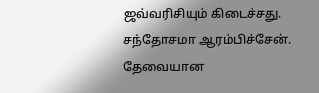ஜவ்வரிசியும் கிடைச்சது. சந்தோசமா ஆரம்பிச்சேன். தேவையான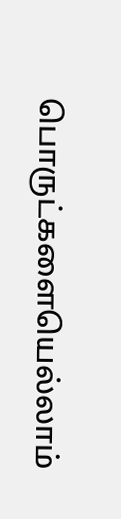பொருட்களையெல்லாம்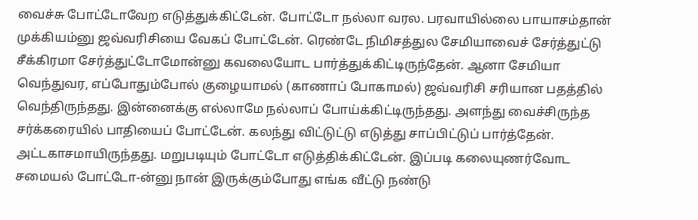வைச்சு போட்டோவேற எடுத்துக்கிட்டேன். போட்டோ நல்லா வரல. பரவாயில்லை பாயாசம்தான் முக்கியம்னு ஜவ்வரிசியை வேகப் போட்டேன். ரெண்டே நிமிசத்துல சேமியாவைச் சேர்த்துட்டு சீக்கிரமா சேர்த்துட்டோமோன்னு கவலையோட பார்த்துக்கிட்டிருந்தேன். ஆனா சேமியா வெந்துவர, எப்போதும்போல் குழையாமல் (காணாப் போகாமல்) ஜவ்வரிசி சரியான பதத்தில் வெந்திருந்தது. இன்னைக்கு எல்லாமே நல்லாப் போய்க்கிட்டிருந்தது. அளந்து வைச்சிருந்த சர்க்கரையில் பாதியைப் போட்டேன். கலந்து விட்டுட்டு எடுத்து சாப்பிட்டுப் பார்த்தேன். அட்டகாசமாயிருந்தது. மறுபடியும் போட்டோ எடுத்திக்கிட்டேன். இப்படி கலையுணர்வோட சமையல் போட்டோ-ன்னு நான் இருக்கும்போது எங்க வீட்டு நண்டு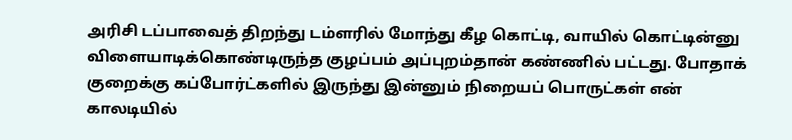அரிசி டப்பாவைத் திறந்து டம்ளரில் மோந்து கீழ கொட்டி, வாயில் கொட்டின்னு விளையாடிக்கொண்டிருந்த குழப்பம் அப்புறம்தான் கண்ணில் பட்டது. போதாக் குறைக்கு கப்போர்ட்களில் இருந்து இன்னும் நிறையப் பொருட்கள் என் காலடியில்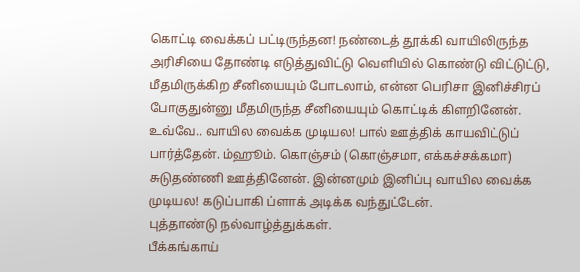கொட்டி வைக்கப் பட்டிருந்தன! நண்டைத் தூக்கி வாயிலிருந்த அரிசியை தோண்டி எடுத்துவிட்டு வெளியில் கொண்டு விட்டுட்டு, மீதமிருக்கிற சீனியையும் போடலாம், என்ன பெரிசா இனிச்சிரப் போகுதுன்னு மீதமிருந்த சீனியையும் கொட்டிக் கிளறினேன்.
உவ்வே.. வாயில வைக்க முடியல! பால் ஊத்திக் காயவிட்டுப் பார்த்தேன். ம்ஹூம். கொஞ்சம் (கொஞ்சமா, எக்கச்சக்கமா) சுடுதண்ணி ஊத்தினேன். இன்னமும் இனிப்பு வாயில வைக்க முடியல! கடுப்பாகி ப்ளாக் அடிக்க வந்துட்டேன்.
புத்தாண்டு நல்வாழ்த்துக்கள்.
பீக்கங்காய்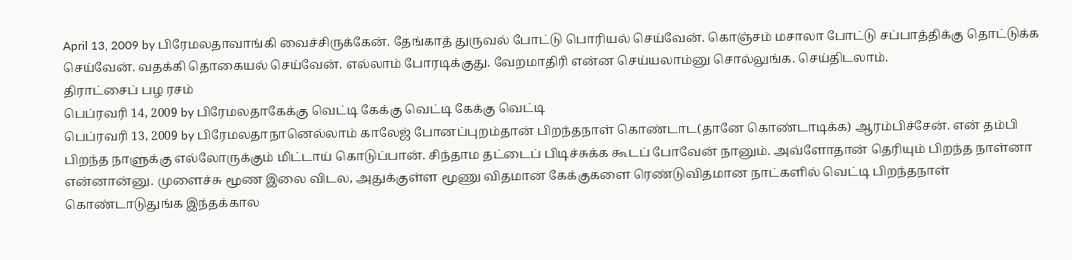April 13, 2009 by பிரேமலதாவாங்கி வைச்சிருக்கேன். தேங்காத் துருவல் போட்டு பொரியல் செய்வேன். கொஞ்சம் மசாலா போட்டு சப்பாத்திக்கு தொட்டுக்க செய்வேன். வதக்கி தொகையல் செய்வேன். எல்லாம் போரடிக்குது. வேறமாதிரி என்ன செய்யலாம்னு சொல்லுங்க. செய்திடலாம்.
திராட்சைப் பழ ரசம்
பெப்ரவரி 14, 2009 by பிரேமலதாகேக்கு வெட்டி கேக்கு வெட்டி கேக்கு வெட்டி
பெப்ரவரி 13, 2009 by பிரேமலதாநானெல்லாம் காலேஜ் போனப்புறம்தான் பிறந்தநாள் கொண்டாட(தானே கொண்டாடிக்க) ஆரம்பிச்சேன். என் தம்பி பிறந்த நாளுக்கு எல்லோருக்கும் மிட்டாய் கொடுப்பான். சிந்தாம தட்டைப் பிடிச்சுக்க கூடப் போவேன் நானும். அவ்ளோதான் தெரியும் பிறந்த நாள்னா என்னான்னு. முளைச்சு மூண இலை விடல, அதுக்குள்ள மூணு விதமான கேக்குகளை ரெண்டுவிதமான நாட்களில் வெட்டி பிறந்தநாள் கொண்டாடுதுங்க இந்தக்கால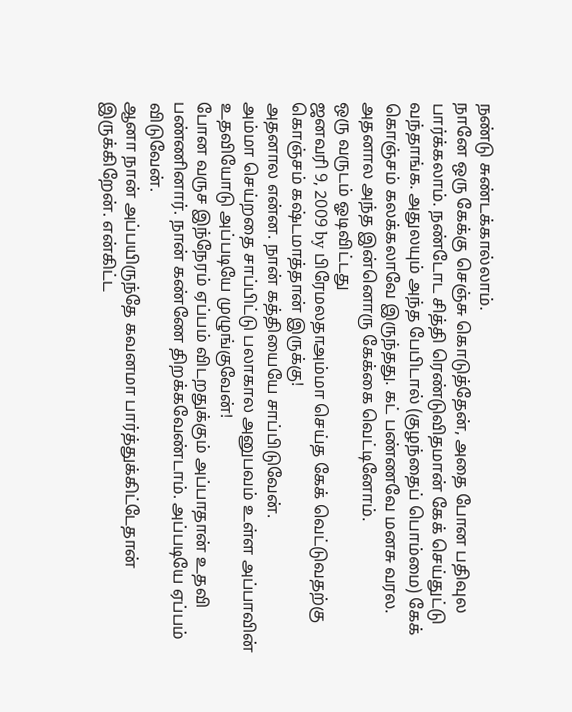நண்டு சுண்டக்கால்லாம்.
நானே ஒரு கேக்கு செஞ்சு கொடுத்தேன், அதை போன பதிவுல பார்க்கலாம். நண்டோட சித்தி ரெண்டுவிதமான் கேக் செய்துட்டு வந்தாங்க. அதுலயும் அந்த பேபிடால் (குழந்தைப் பொம்மை) கேக் கொஞ்சம் கலக்கலாவே இருந்தது. கட் பண்ணவே மனசு வரல. அதனால அந்த இன்னொரு கேக்கை வெட்டினோம்.
ஒரு வருடம் ஓடிவிட்டது
ஜனவரி 9, 2009 by பிரேமலதாஅம்மா செய்த கேக் வெட்டுவதற்கு கொஞ்சம் கஷ்டமாத்தான் இருக்கு!
அதனால என்ன. நான் கத்தியையே சாப்பிடுவேன்.
அம்மா செய்றதை சாப்பிட்டு பலாகால அனுபவம் உள்ள அப்பாவின் உதவியோடு அப்படியே முழுங்குவேன்!
போன வருச இந்நேரம் ஏப்பம் விடறதுக்கும் அப்பாதான் உதவி பண்ணினார். நான் கண்ணே திறக்கவேண்டாம். அப்படியே ஏப்பம் விடுவேன்.
ஆனா நான் அப்பயிருந்தே கவனமா பார்த்துக்கிட்டேதான் இருக்கிறேன். என்கிட்ட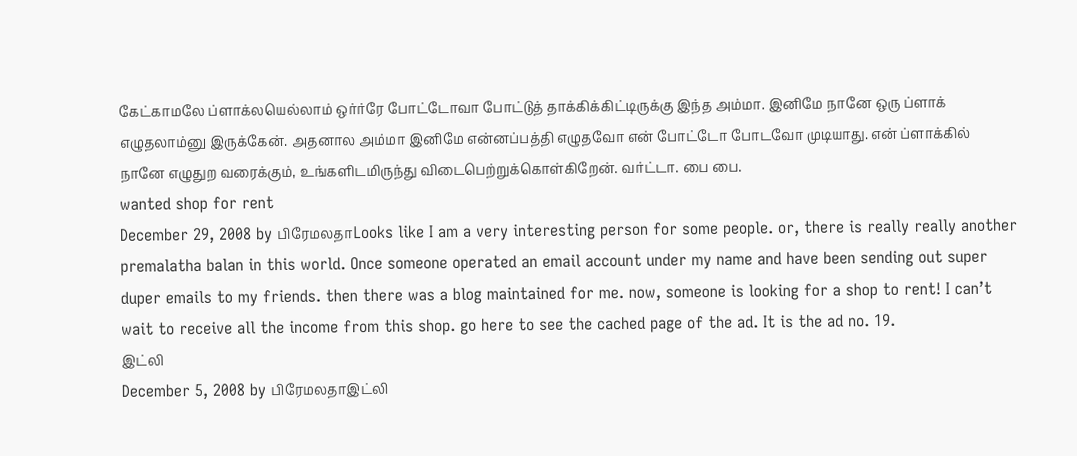கேட்காமலே ப்ளாக்லயெல்லாம் ஒர்ர்ரே போட்டோவா போட்டுத் தாக்கிக்கிட்டிருக்கு இந்த அம்மா. இனிமே நானே ஒரு ப்ளாக் எழுதலாம்னு இருக்கேன். அதனால அம்மா இனிமே என்னப்பத்தி எழுதவோ என் போட்டோ போடவோ முடியாது. என் ப்ளாக்கில் நானே எழுதுற வரைக்கும், உங்களிடமிருந்து விடைபெற்றுக்கொள்கிறேன். வர்ட்டா. பை பை.
wanted shop for rent
December 29, 2008 by பிரேமலதாLooks like I am a very interesting person for some people. or, there is really really another premalatha balan in this world. Once someone operated an email account under my name and have been sending out super duper emails to my friends. then there was a blog maintained for me. now, someone is looking for a shop to rent! I can’t wait to receive all the income from this shop. go here to see the cached page of the ad. It is the ad no. 19.
இட்லி
December 5, 2008 by பிரேமலதாஇட்லி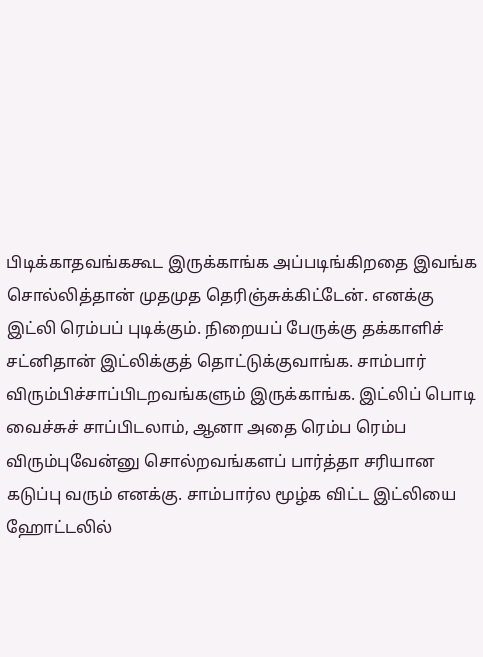பிடிக்காதவங்ககூட இருக்காங்க அப்படிங்கிறதை இவங்க சொல்லித்தான் முதமுத தெரிஞ்சுக்கிட்டேன். எனக்கு இட்லி ரெம்பப் புடிக்கும். நிறையப் பேருக்கு தக்காளிச் சட்னிதான் இட்லிக்குத் தொட்டுக்குவாங்க. சாம்பார் விரும்பிச்சாப்பிடறவங்களும் இருக்காங்க. இட்லிப் பொடி வைச்சுச் சாப்பிடலாம், ஆனா அதை ரெம்ப ரெம்ப விரும்புவேன்னு சொல்றவங்களப் பார்த்தா சரியான கடுப்பு வரும் எனக்கு. சாம்பார்ல மூழ்க விட்ட இட்லியை ஹோட்டலில்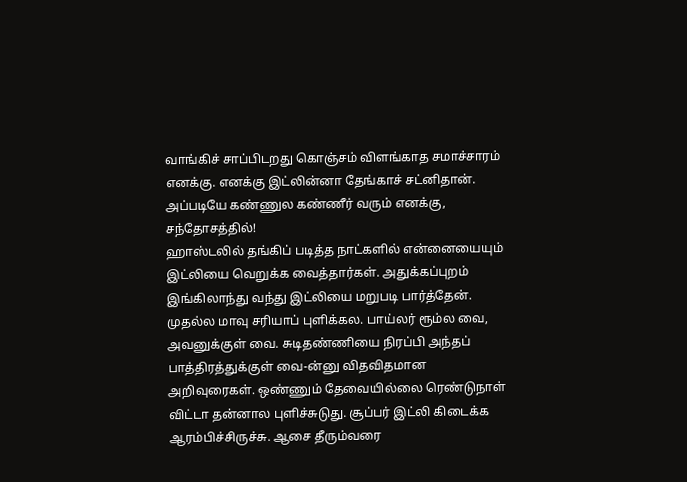வாங்கிச் சாப்பிடறது கொஞ்சம் விளங்காத சமாச்சாரம் எனக்கு. எனக்கு இட்லின்னா தேங்காச் சட்னிதான். அப்படியே கண்ணுல கண்ணீர் வரும் எனக்கு, சந்தோசத்தில்!
ஹாஸ்டலில் தங்கிப் படித்த நாட்களில் என்னையையும் இட்லியை வெறுக்க வைத்தார்கள். அதுக்கப்புறம் இங்கிலாந்து வந்து இட்லியை மறுபடி பார்த்தேன். முதல்ல மாவு சரியாப் புளிக்கல. பாய்லர் ரூம்ல வை, அவனுக்குள் வை. சுடிதண்ணியை நிரப்பி அந்தப் பாத்திரத்துக்குள் வை-ன்னு விதவிதமான அறிவுரைகள். ஒண்ணும் தேவையில்லை ரெண்டுநாள் விட்டா தன்னால புளிச்சுடுது. சூப்பர் இட்லி கிடைக்க ஆரம்பிச்சிருச்சு. ஆசை தீரும்வரை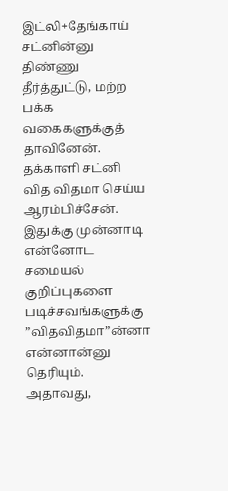இட்லி+தேங்காய் சட்னின்னு திண்ணு தீர்த்துட்டு, மற்ற பக்க வகைகளுக்குத் தாவினேன். தக்காளி சட்னி வித விதமா செய்ய ஆரம்பிச்சேன். இதுக்கு முன்னாடி என்னோட சமையல் குறிப்புகளை படிச்சவங்களுக்கு ”விதவிதமா”ன்னா என்னான்னு தெரியும். அதாவது,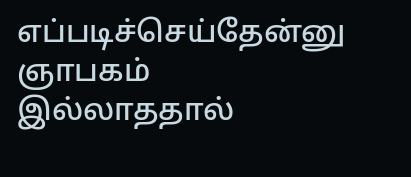எப்படிச்செய்தேன்னு ஞாபகம் இல்லாததால்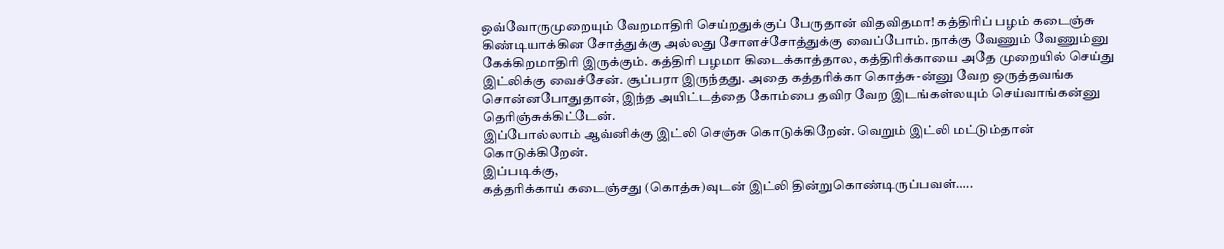ஒவ்வோருமுறையும் வேறமாதிரி செய்றதுக்குப் பேருதான் விதவிதமா! கத்திரிப் பழம் கடைஞ்சு கிண்டியாக்கின சோத்துக்கு அல்லது சோளச்சோத்துக்கு வைப்போம். நாக்கு வேணும் வேணும்னு கேக்கிறமாதிரி இருக்கும். கத்திரி பழமா கிடைக்காத்தால, கத்திரிக்காயை அதே முறையில் செய்து இட்லிக்கு வைச்சேன். சூப்பரா இருந்தது. அதை கத்தரிக்கா கொத்சு-ன்னு வேற ஒருத்தவங்க சொன்னபோதுதான், இந்த அயிட்டத்தை கோம்பை தவிர வேற இடங்கள்லயும் செய்வாங்கன்னு தெரிஞ்சுக்கிட்டேன்.
இப்போல்லாம் ஆவ்னிக்கு இட்லி செஞ்சு கொடுக்கிறேன். வெறும் இட்லி மட்டும்தான் கொடுக்கிறேன்.
இப்படிக்கு,
கத்தரிக்காய் கடைஞ்சது (கொத்சு)வுடன் இட்லி தின்றுகொண்டிருப்பவள்…..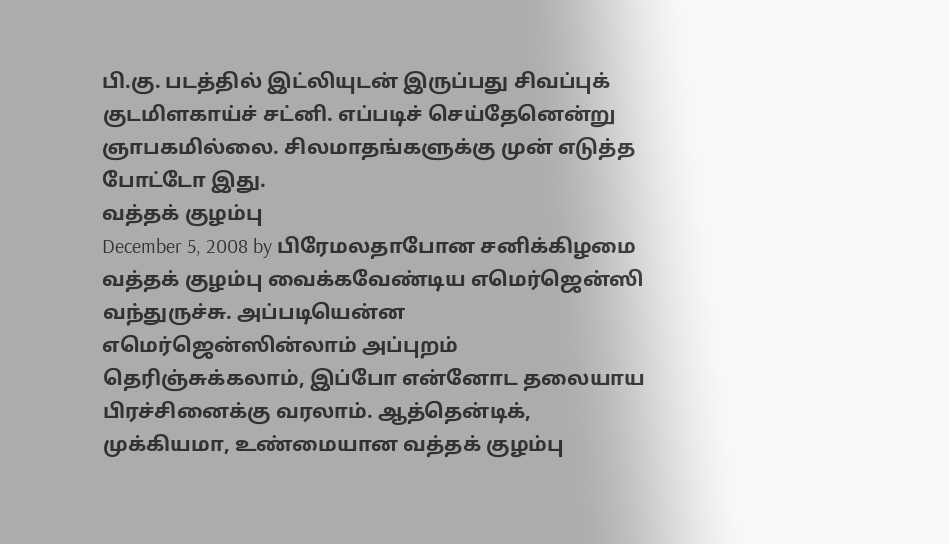பி.கு. படத்தில் இட்லியுடன் இருப்பது சிவப்புக் குடமிளகாய்ச் சட்னி. எப்படிச் செய்தேனென்று ஞாபகமில்லை. சிலமாதங்களுக்கு முன் எடுத்த போட்டோ இது.
வத்தக் குழம்பு
December 5, 2008 by பிரேமலதாபோன சனிக்கிழமை வத்தக் குழம்பு வைக்கவேண்டிய எமெர்ஜென்ஸி வந்துருச்சு. அப்படியென்ன எமெர்ஜென்ஸின்லாம் அப்புறம் தெரிஞ்சுக்கலாம், இப்போ என்னோட தலையாய பிரச்சினைக்கு வரலாம். ஆத்தென்டிக், முக்கியமா, உண்மையான வத்தக் குழம்பு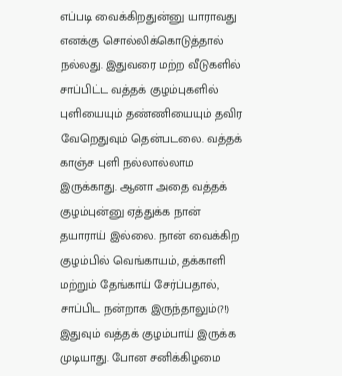எப்படி வைக்கிறதுன்னு யாராவது எனக்கு சொல்லிக்கொடுத்தால் நல்லது. இதுவரை மற்ற வீடுகளில் சாப்பிட்ட வத்தக் குழம்புகளில் புளியையும் தண்ணியையும் தவிர வேறெதுவும் தென்படலை. வத்தக் காஞ்ச புளி நல்லால்லாம இருக்காது. ஆனா அதை வத்தக் குழம்புன்னு ஏத்துக்க நான் தயாராய் இல்லை. நான் வைக்கிற குழம்பில் வெங்காயம், தக்காளி மற்றும் தேங்காய் சேர்ப்பதால், சாப்பிட நன்றாக இருந்தாலும்(?!) இதுவும் வத்தக் குழம்பாய் இருக்க முடியாது. போன சனிக்கிழமை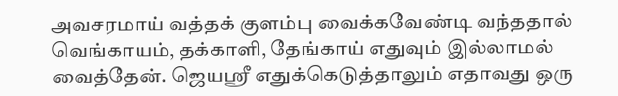அவசரமாய் வத்தக் குளம்பு வைக்கவேண்டி வந்ததால் வெங்காயம், தக்காளி, தேங்காய் எதுவும் இல்லாமல் வைத்தேன். ஜெயஸ்ரீ எதுக்கெடுத்தாலும் எதாவது ஒரு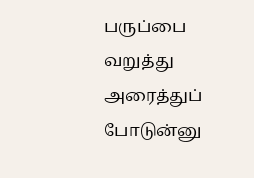பருப்பை வறுத்து அரைத்துப் போடுன்னு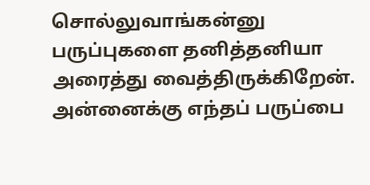சொல்லுவாங்கன்னு பருப்புகளை தனித்தனியா அரைத்து வைத்திருக்கிறேன். அன்னைக்கு எந்தப் பருப்பை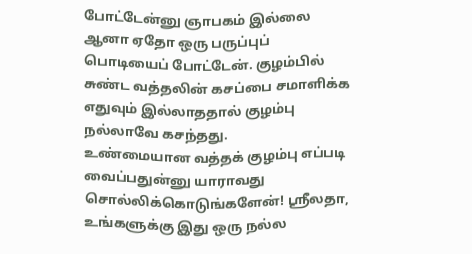போட்டேன்னு ஞாபகம் இல்லை ஆனா ஏதோ ஒரு பருப்புப் பொடியைப் போட்டேன். குழம்பில் சுண்ட வத்தலின் கசப்பை சமாளிக்க எதுவும் இல்லாததால் குழம்பு நல்லாவே கசந்தது.
உண்மையான வத்தக் குழம்பு எப்படி வைப்பதுன்னு யாராவது சொல்லிக்கொடுங்களேன்! ஸ்ரீலதா, உங்களுக்கு இது ஒரு நல்ல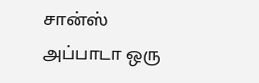சான்ஸ்
அப்பாடா ஒரு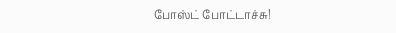போஸ்ட் போட்டாச்சு!